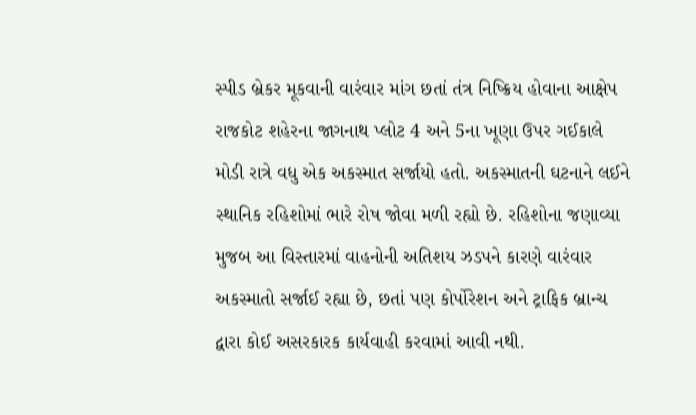સ્પીડ બ્રેકર મૂકવાની વારંવાર માંગ છતાં તંત્ર નિષ્ક્રિય હોવાના આક્ષેપ
રાજકોટ શહેરના જાગનાથ પ્લોટ 4 અને 5ના ખૂણા ઉપર ગઈકાલે મોડી રાત્રે વધુ એક અકસ્માત સર્જાયો હતો. અકસ્માતની ઘટનાને લઈને સ્થાનિક રહિશોમાં ભારે રોષ જોવા મળી રહ્યો છે. રહિશોના જણાવ્યા મુજબ આ વિસ્તારમાં વાહનોની અતિશય ઝડપને કારણે વારંવાર અકસ્માતો સર્જાઈ રહ્યા છે, છતાં પણ કોર્પોરેશન અને ટ્રાફિક બ્રાન્ચ દ્વારા કોઈ અસરકારક કાર્યવાહી કરવામાં આવી નથી.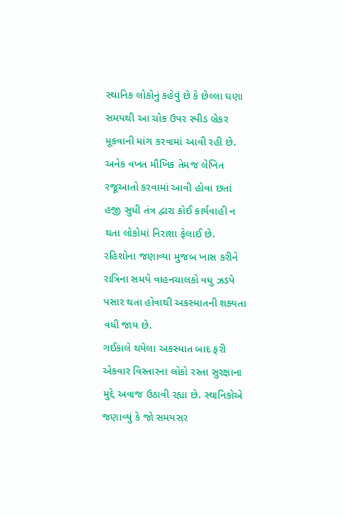સ્થાનિક લોકોનું કહેવું છે કે છેલ્લા ઘણા સમયથી આ ચોક ઉપર સ્પીડ બ્રેકર મૂકવાની માંગ કરવામાં આવી રહી છે. અનેક વખત મૌખિક તેમજ લેખિત રજૂઆતો કરવામાં આવી હોવા છતાં હજી સુધી તંત્ર દ્વારા કોઈ કાર્યવાહી ન થતા લોકોમાં નિરાશા ફેલાઈ છે. રહિશોના જણાવ્યા મુજબ ખાસ કરીને રાત્રિના સમયે વાહનચાલકો વધુ ઝડપે પસાર થતા હોવાથી અકસ્માતની શક્યતા વધી જાય છે.
ગઈકાલે થયેલા અકસ્માત બાદ ફરી એકવાર વિસ્તારના લોકો રસ્તા સુરક્ષાના મુદ્દે અવાજ ઉઠાવી રહ્યા છે. સ્થાનિકોએ જણાવ્યું કે જો સમયસર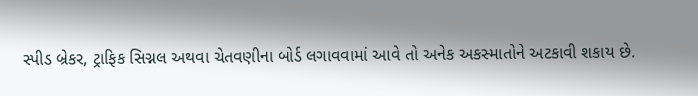સ્પીડ બ્રેકર, ટ્રાફિક સિગ્નલ અથવા ચેતવણીના બોર્ડ લગાવવામાં આવે તો અનેક અકસ્માતોને અટકાવી શકાય છે.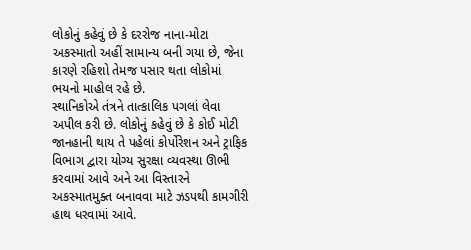લોકોનું કહેવું છે કે દરરોજ નાના-મોટા અકસ્માતો અહીં સામાન્ય બની ગયા છે, જેના કારણે રહિશો તેમજ પસાર થતા લોકોમાં ભયનો માહોલ રહે છે.
સ્થાનિકોએ તંત્રને તાત્કાલિક પગલાં લેવા અપીલ કરી છે. લોકોનું કહેવું છે કે કોઈ મોટી જાનહાની થાય તે પહેલાં કોર્પોરેશન અને ટ્રાફિક વિભાગ દ્વારા યોગ્ય સુરક્ષા વ્યવસ્થા ઊભી કરવામાં આવે અને આ વિસ્તારને અકસ્માતમુક્ત બનાવવા માટે ઝડપથી કામગીરી હાથ ધરવામાં આવે.